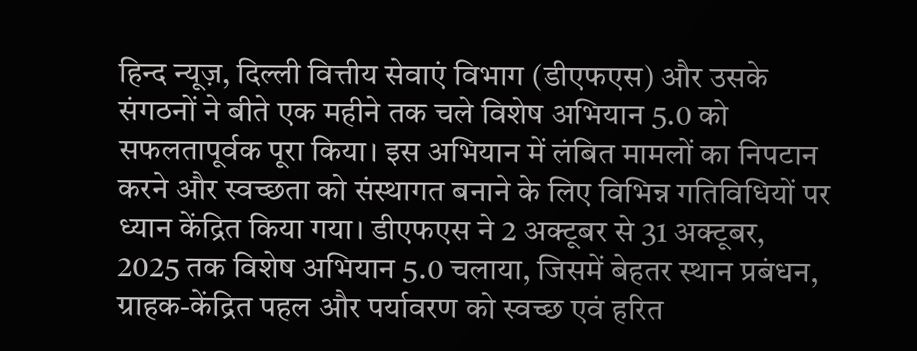हिन्द न्यूज़, दिल्ली वित्तीय सेवाएं विभाग (डीएफएस) और उसके संगठनों ने बीते एक महीने तक चले विशेष अभियान 5.0 को सफलतापूर्वक पूरा किया। इस अभियान में लंबित मामलों का निपटान करने और स्वच्छता को संस्थागत बनाने के लिए विभिन्न गतिविधियों पर ध्यान केंद्रित किया गया। डीएफएस ने 2 अक्टूबर से 31 अक्टूबर, 2025 तक विशेष अभियान 5.0 चलाया, जिसमें बेहतर स्थान प्रबंधन, ग्राहक-केंद्रित पहल और पर्यावरण को स्वच्छ एवं हरित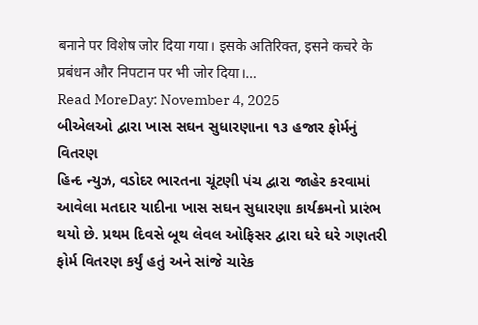बनाने पर विशेष जोर दिया गया। इसके अतिरिक्त, इसने कचरे के प्रबंधन और निपटान पर भी जोर दिया।…
Read MoreDay: November 4, 2025
બીએલઓ દ્વારા ખાસ સઘન સુધારણાના ૧૩ હજાર ફોર્મનું વિતરણ
હિન્દ ન્યુઝ, વડોદર ભારતના ચૂંટણી પંચ દ્વારા જાહેર કરવામાં આવેલા મતદાર યાદીના ખાસ સઘન સુધારણા કાર્યક્રમનો પ્રારંભ થયો છે. પ્રથમ દિવસે બૂથ લેવલ ઓફિસર દ્વારા ઘરે ઘરે ગણતરી ફોર્મ વિતરણ કર્યું હતું અને સાંજે ચારેક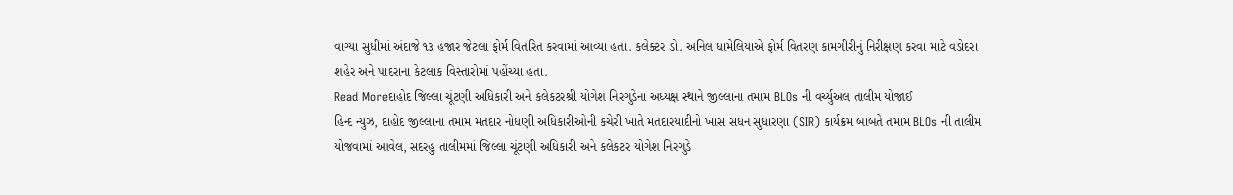વાગ્યા સુધીમાં અંદાજે ૧૩ હજાર જેટલા ફોર્મ વિતરિત કરવામાં આવ્યા હતા. કલેક્ટર ડો. અનિલ ધામેલિયાએ ફોર્મ વિતરણ કામગીરીનું નિરીક્ષણ કરવા માટે વડોદરા શહેર અને પાદરાના કેટલાક વિસ્તારોમાં પહોંચ્યા હતા.
Read Moreદાહોદ જિલ્લા ચૂંટણી અધિકારી અને કલેકટરશ્રી યોગેશ નિરગુડેના અધ્યક્ષ સ્થાને જીલ્લાના તમામ BLOs ની વર્ચ્યુઅલ તાલીમ યોજાઈ
હિન્દ ન્યુઝ, દાહોદ જીલ્લાના તમામ મતદાર નોધણી અધિકારીઓની કચેરી ખાતે મતદારયાદીનો ખાસ સધન સુધારણા (SIR) કાર્યક્રમ બાબતે તમામ BLOs ની તાલીમ યોજવામાં આવેલ, સદરહુ તાલીમમાં જિલ્લા ચૂંટણી અધિકારી અને કલેકટર યોગેશ નિરગુડે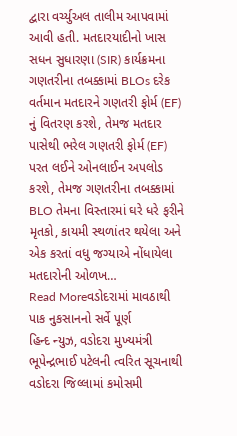દ્વારા વર્ચ્યુઅલ તાલીમ આપવામાં આવી હતી. મતદારયાદીનો ખાસ સધન સુધારણા (SIR) કાર્યક્રમના ગણતરીના તબક્કામાં BLOs દરેક વર્તમાન મતદારને ગણતરી ફોર્મ (EF) નું વિતરણ કરશે, તેમજ મતદાર પાસેથી ભરેલ ગણતરી ફોર્મ (EF) પરત લઈને ઓનલાઈન અપલોડ કરશે, તેમજ ગણતરીના તબક્કામાં BLO તેમના વિસ્તારમાં ઘરે ધરે ફરીને મૃતકો, કાયમી સ્થળાંતર થયેલા અને એક કરતાં વધુ જગ્યાએ નોંધાયેલા મતદારોની ઓળખ…
Read Moreવડોદરામાં માવઠાથી પાક નુકસાનનો સર્વે પૂર્ણ
હિન્દ ન્યુઝ, વડોદરા મુખ્યમંત્રી ભૂપેન્દ્રભાઈ પટેલની ત્વરિત સૂચનાથી વડોદરા જિલ્લામાં કમોસમી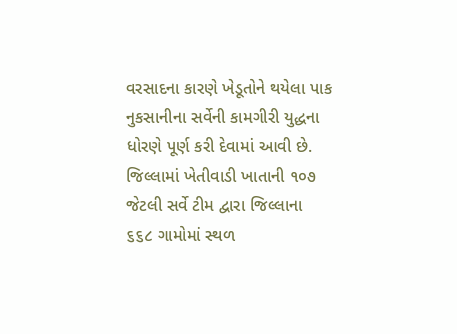વરસાદના કારણે ખેડૂતોને થયેલા પાક નુકસાનીના સર્વેની કામગીરી યુદ્ધના ધોરણે પૂર્ણ કરી દેવામાં આવી છે. જિલ્લામાં ખેતીવાડી ખાતાની ૧૦૭ જેટલી સર્વે ટીમ દ્વારા જિલ્લાના ૬૬૮ ગામોમાં સ્થળ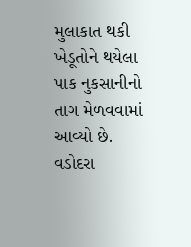મુલાકાત થકી ખેડૂતોને થયેલા પાક નુકસાનીનો તાગ મેળવવામાં આવ્યો છે. વડોદરા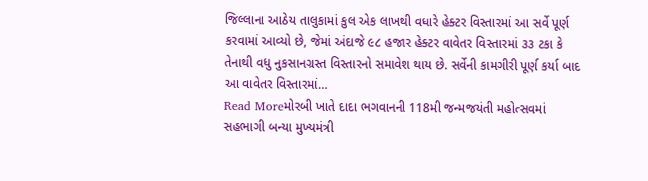જિલ્લાના આઠેય તાલુકામાં કુલ એક લાખથી વધારે હેક્ટર વિસ્તારમાં આ સર્વે પૂર્ણ કરવામાં આવ્યો છે, જેમાં અંદાજે ૯૮ હજાર હેક્ટર વાવેતર વિસ્તારમાં ૩૩ ટકા કે તેનાથી વધુ નુકસાનગ્રસ્ત વિસ્તારનો સમાવેશ થાય છે. સર્વેની કામગીરી પૂર્ણ કર્યા બાદ આ વાવેતર વિસ્તારમાં…
Read Moreમોરબી ખાતે દાદા ભગવાનની 118મી જન્મજયંતી મહોત્સવમાં સહભાગી બન્યા મુખ્યમંત્રી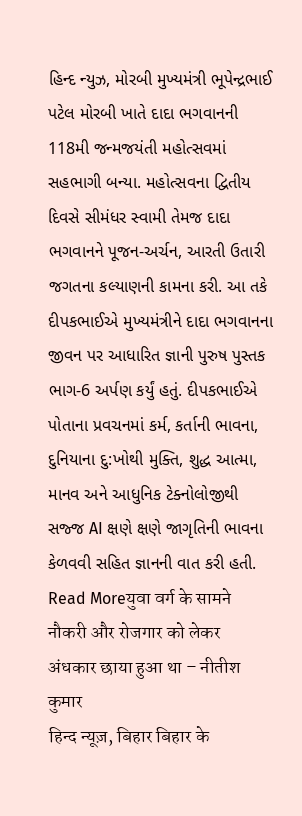હિન્દ ન્યુઝ, મોરબી મુખ્યમંત્રી ભૂપેન્દ્રભાઈ પટેલ મોરબી ખાતે દાદા ભગવાનની 118મી જન્મજયંતી મહોત્સવમાં સહભાગી બન્યા. મહોત્સવના દ્વિતીય દિવસે સીમંધર સ્વામી તેમજ દાદા ભગવાનને પૂજન-અર્ચન, આરતી ઉતારી જગતના કલ્યાણની કામના કરી. આ તકે દીપકભાઈએ મુખ્યમંત્રીને દાદા ભગવાનના જીવન પર આધારિત જ્ઞાની પુરુષ પુસ્તક ભાગ-6 અર્પણ કર્યું હતું. દીપકભાઈએ પોતાના પ્રવચનમાં કર્મ, કર્તાની ભાવના, દુનિયાના દુ:ખોથી મુક્તિ, શુદ્ધ આત્મા, માનવ અને આધુનિક ટેક્નોલોજીથી સજ્જ AI ક્ષણે ક્ષણે જાગૃતિની ભાવના કેળવવી સહિત જ્ઞાનની વાત કરી હતી.
Read Moreयुवा वर्ग के सामने नौकरी और रोजगार को लेकर अंधकार छाया हुआ था – नीतीश कुमार
हिन्द न्यूज़, बिहार बिहार के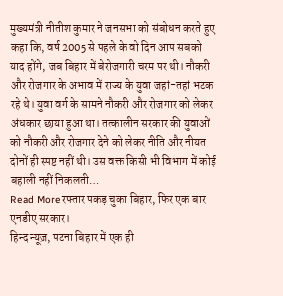मुख्यमंत्री नीतीश कुमार ने जनसभा को संबोधन करते हुए कहा कि, वर्ष 2005 से पहले के वो दिन आप सबको याद होंगे, जब बिहार में बेरोजगारी चरम पर थी। नौकरी और रोजगार के अभाव में राज्य के युवा जहां-तहां भटक रहे थे। युवा वर्ग के सामने नौकरी और रोजगार को लेकर अंधकार छाया हुआ था। तत्कालीन सरकार की युवाओं को नौकरी और रोजगार देने को लेकर नीति और नीयत दोनों ही स्पष्ट नहीं थी। उस वक्त किसी भी विभाग में कोई बहाली नहीं निकलती…
Read Moreरफ्तार पकड़ चुका बिहार, फिर एक बार एनडीए सरकार।
हिन्द न्यूज़, पटना बिहार में एक ही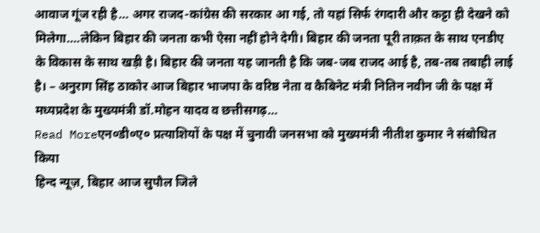आवाज गूंज रही है… अगर राजद-कांग्रेस की सरकार आ गई, तो यहां सिर्फ रंगदारी और कट्टा ही देखने को मिलेगा….लेकिन बिहार की जनता कभी ऐसा नहीं होने देगी। बिहार की जनता पूरी ताक़त के साथ एनडीए के विकास के साथ खड़ी है। बिहार की जनता यह जानती है कि जब-जब राजद आई है, तब-तब तबाही लाई है। – अनुराग सिंह ठाकोर आज बिहार भाजपा के वरिष्ठ नेता व कैबिनेट मंत्री नितिन नवीन जी के पक्ष में मध्यप्रदेश के मुख्यमंत्री डॉ.मोहन यादव व छत्तीसगढ़…
Read Moreएन०डी०ए० प्रत्याशियों के पक्ष में चुनावी जनसभा को मुख्यमंत्री नीतीश कुमार ने संबोधित किया
हिन्द न्यूज़, बिहार आज सुपौल जिले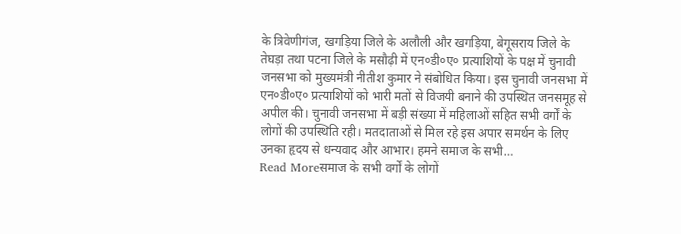के त्रिवेणीगंज, खगड़िया जिले के अलौली और खगड़िया, बेगूसराय जिले के तेघड़ा तथा पटना जिले के मसौढ़ी में एन०डी०ए० प्रत्याशियों के पक्ष में चुनावी जनसभा को मुख्यमंत्री नीतीश कुमार ने संबोधित किया। इस चुनावी जनसभा में एन०डी०ए० प्रत्याशियों को भारी मतों से विजयी बनाने की उपस्थित जनसमूह से अपील की। चुनावी जनसभा में बड़ी संख्या में महिलाओं सहित सभी वर्गों के लोगों की उपस्थिति रही। मतदाताओं से मिल रहे इस अपार समर्थन के लिए उनका हृदय से धन्यवाद और आभार। हमने समाज के सभी…
Read Moreसमाज के सभी वर्गों के लोगों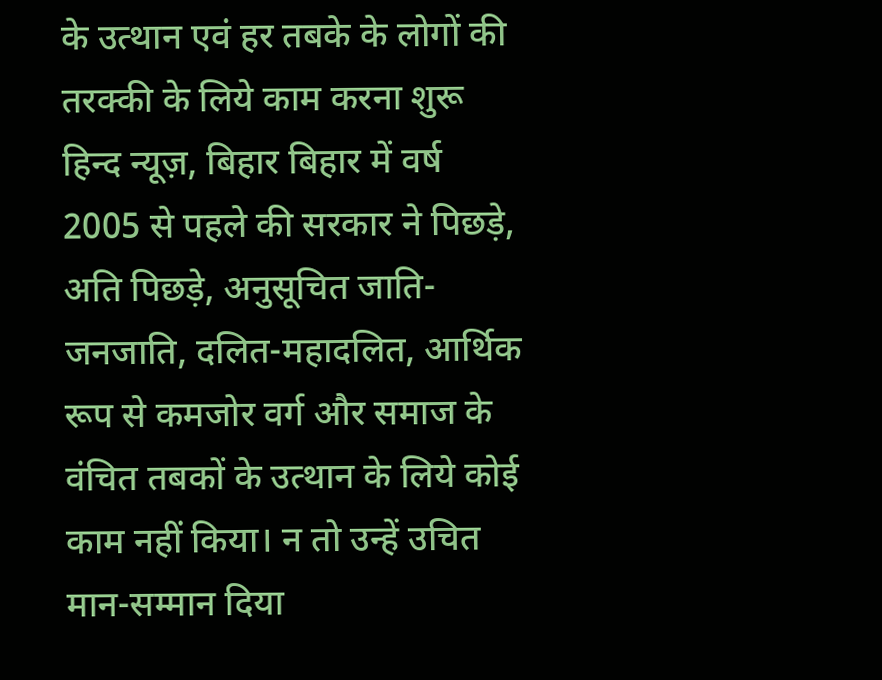के उत्थान एवं हर तबके के लोगों की तरक्की के लिये काम करना शुरू
हिन्द न्यूज़, बिहार बिहार में वर्ष 2005 से पहले की सरकार ने पिछड़े, अति पिछड़े, अनुसूचित जाति-जनजाति, दलित-महादलित, आर्थिक रूप से कमजोर वर्ग और समाज के वंचित तबकों के उत्थान के लिये कोई काम नहीं किया। न तो उन्हें उचित मान-सम्मान दिया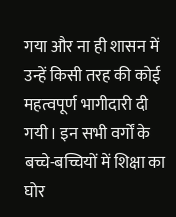गया और ना ही शासन में उन्हें किसी तरह की कोई महत्वपूर्ण भागीदारी दी गयी। इन सभी वर्गों के बच्चे-बच्चियों में शिक्षा का घोर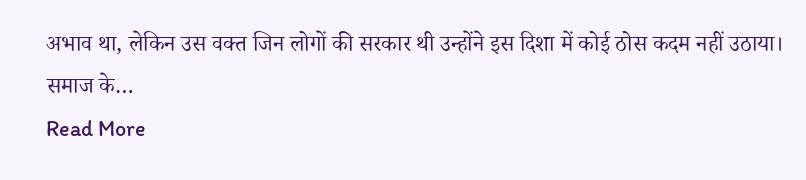अभाव था, लेकिन उस वक्त जिन लोगों की सरकार थी उन्होंने इस दिशा में कोई ठोस कदम नहीं उठाया। समाज के…
Read More